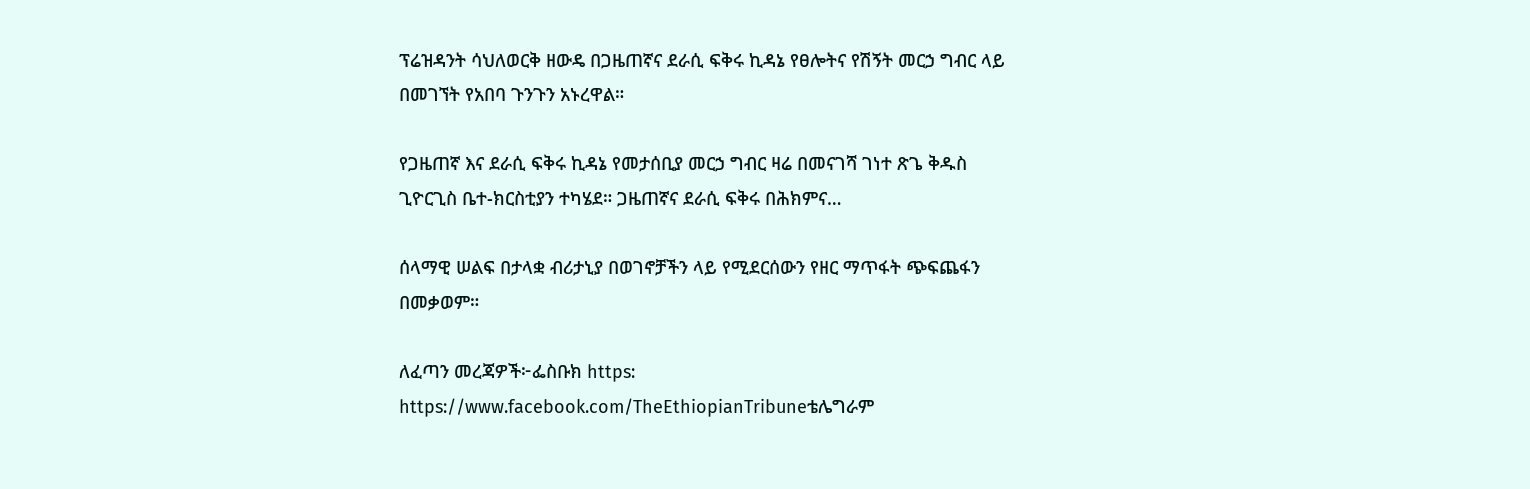ፕሬዝዳንት ሳህለወርቅ ዘውዴ በጋዜጠኛና ደራሲ ፍቅሩ ኪዳኔ የፀሎትና የሽኝት መርኃ ግብር ላይ በመገኘት የአበባ ጉንጉን አኑረዋል።

የጋዜጠኛ እና ደራሲ ፍቅሩ ኪዳኔ የመታሰቢያ መርኃ ግብር ዛሬ በመናገሻ ገነተ ጽጌ ቅዱስ ጊዮርጊስ ቤተ-ክርስቲያን ተካሄደ። ጋዜጠኛና ደራሲ ፍቅሩ በሕክምና…

ሰላማዊ ሠልፍ በታላቋ ብሪታኒያ በወገኖቻችን ላይ የሚደርሰውን የዘር ማጥፋት ጭፍጨፋን  በመቃወም።

ለፈጣን መረጃዎች፦ፌስቡክ https: https://www.facebook.com/TheEthiopianTribuneቴሌግራም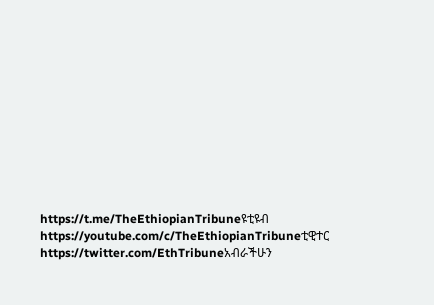https://t.me/TheEthiopianTribuneዩቲዩብ https://youtube.com/c/TheEthiopianTribuneቲዊተር https://twitter.com/EthTribuneአብራችሁን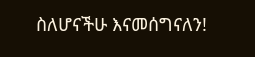ስለሆናችሁ እናመሰግናለን!